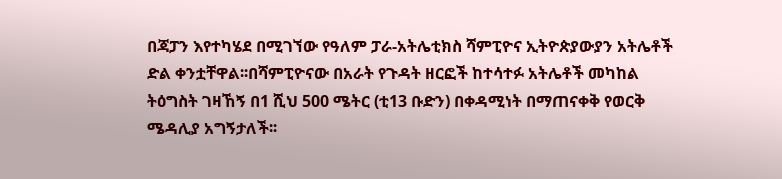በጃፓን እየተካሄደ በሚገኘው የዓለም ፓራ-አትሌቲክስ ሻምፒዮና ኢትዮጵያውያን አትሌቶች ድል ቀንቷቸዋል፡፡በሻምፒዮናው በአራት የጉዳት ዘርፎች ከተሳተፉ አትሌቶች መካከል ትዕግስት ገዛኸኝ በ1 ሺህ 500 ሜትር (ቲ13 ቡድን) በቀዳሚነት በማጠናቀቅ የወርቅ ሜዳሊያ አግኝታለች፡፡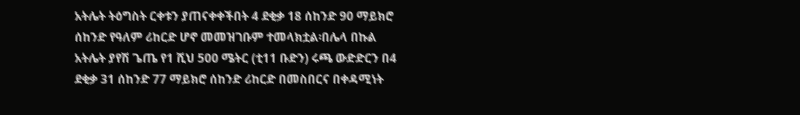አትሌት ትዕግስት ርቀቱን ያጠናቀቀችበት 4 ደቂቃ 18 ሰከንድ 90 ማይክሮ ሰከንድ የዓለም ሪከርድ ሆኖ መመዝገቡም ተመላክቷል፡በሌላ በኩል አትሌት ያየሽ ጌጤ የ1 ሺህ 500 ሜትር (ቲ11 ቡድን) ሩጫ ውድድርን በ4 ደቂቃ 31 ሰከንድ 77 ማይክሮ ሰከንድ ሪከርድ በመስበርና በቀዳሚነት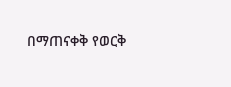በማጠናቀቅ የወርቅ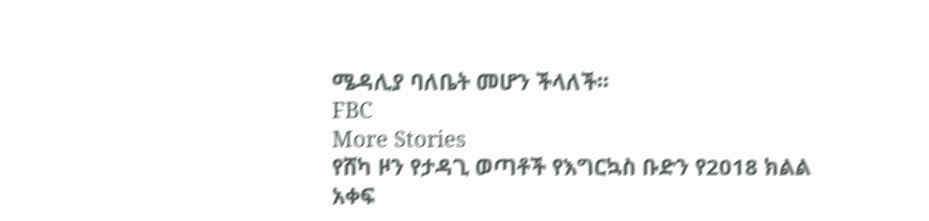ሜዳሊያ ባለቤት መሆን ችላለች፡፡
FBC
More Stories
የሸካ ዞን የታዳጊ ወጣቶች የእግርኳስ ቡድን የ2018 ክልል አቀፍ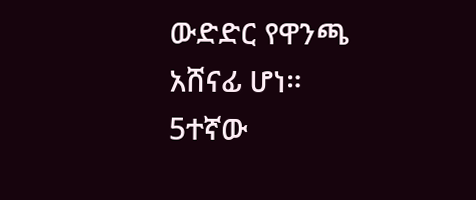ውድድር የዋንጫ አሸናፊ ሆነ።
5ተኛው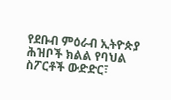የደቡብ ምዕራብ ኢትዮጵያ ሕዝቦች ክልል የባህል ስፖርቶች ውድድር፣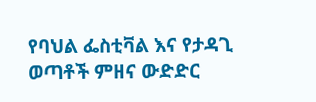የባህል ፌስቲቫል እና የታዳጊ ወጣቶች ምዘና ውድድር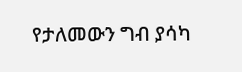የታለመውን ግብ ያሳካ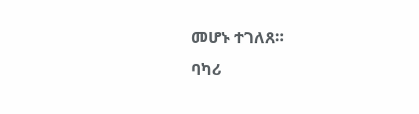መሆኑ ተገለጸ።
ባካሪ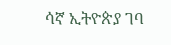ሳኛ ኢትዮጵያ ገባ